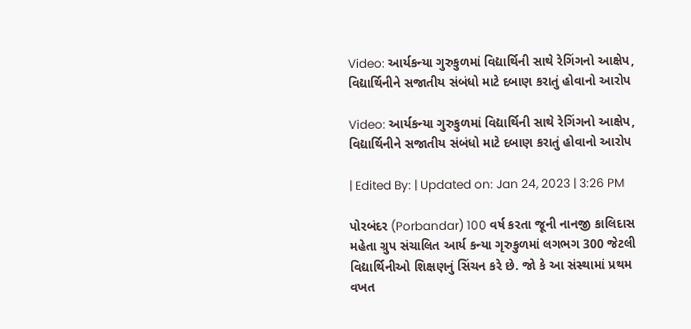Video: આર્યકન્યા ગુરુકુળમાં વિદ્યાર્થિની સાથે રેગિંગનો આક્ષેપ, વિદ્યાર્થિનીને સજાતીય સંબંધો માટે દબાણ કરાતું હોવાનો આરોપ

Video: આર્યકન્યા ગુરુકુળમાં વિદ્યાર્થિની સાથે રેગિંગનો આક્ષેપ, વિદ્યાર્થિનીને સજાતીય સંબંધો માટે દબાણ કરાતું હોવાનો આરોપ

| Edited By: | Updated on: Jan 24, 2023 | 3:26 PM

પોરબંદર (Porbandar) 100 વર્ષ કરતા જૂની નાનજી કાલિદાસ મહેતા ગ્રુપ સંચાલિત આર્ય કન્યા ગૃરુકુળમાં લગભગ 300 જેટલી વિદ્યાર્થિનીઓ શિક્ષણનું સિંચન કરે છે. જો કે આ સંસ્થામાં પ્રથમ વખત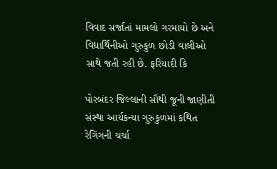વિવાદ સર્જાતાં મામલો ગરમાયો છે અને વિદ્યાર્થિનીઓ ગુરુકુળ છોડી વાલીઓ સાથે જતી રહી છે. ફરિયાદી કિ

પોરબંદર જિલ્લાની સૌથી જૂની જાણીતી સંસ્થા આર્યકન્યા ગુરુકુળમાં કથિત રેગિંગની ચર્ચા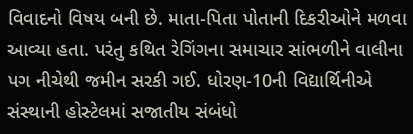વિવાદનો વિષય બની છે. માતા-પિતા પોતાની દિકરીઓને મળવા આવ્યા હતા. પરંતુ કથિત રેગિંગના સમાચાર સાંભળીને વાલીના પગ નીચેથી જમીન સરકી ગઈ. ધોરણ-10ની વિદ્યાર્થિનીએ સંસ્થાની હોસ્ટેલમાં સજાતીય સંબંધો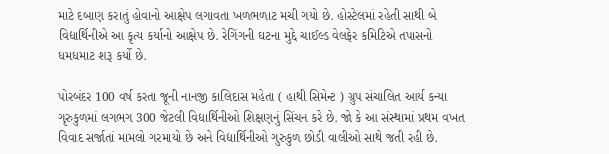માટે દબાણ કરાતું હોવાનો આક્ષેપ લગાવતા ખળભળાટ મચી ગયો છે. હોસ્ટેલમાં રહેતી સાથી બે વિદ્યાર્થિનીએ આ કૃત્ય કર્યાનો આક્ષેપ છે. રેગિંગની ઘટના મુદ્દે ચાઈલ્ડ વેલફેર કમિટિએ તપાસનો ધમધમાટ શરૂ કર્યો છે.

પોરબંદર 100 વર્ષ કરતા જૂની નાનજી કાલિદાસ મહેતા ( હાથી સિમેન્ટ ) ગ્રુપ સંચાલિત આર્ય કન્યા ગૃરુકુળમાં લગભગ 300 જેટલી વિદ્યાર્થિનીઓ શિક્ષણનું સિંચન કરે છે. જો કે આ સંસ્થામાં પ્રથમ વખત વિવાદ સર્જાતાં મામલો ગરમાયો છે અને વિદ્યાર્થિનીઓ ગુરુકુળ છોડી વાલીઓ સાથે જતી રહી છે.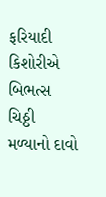ફરિયાદી કિશોરીએ બિભત્સ ચિઠ્ઠી મળ્યાનો દાવો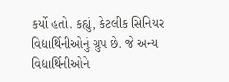કર્યો હતો. કહ્યું, કેટલીક સિનિયર વિદ્યાર્થિનીઓનું ગ્રુપ છે. જે અન્ય વિદ્યાર્થિનીઓને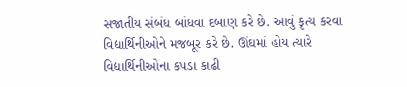સજાતીય સંબંધ બાંધવા દબાણ કરે છે. આવું કૃત્ય કરવા વિદ્યાર્થિનીઓને મજબૂર કરે છે. ઊંઘમાં હોય ત્યારે વિદ્યાર્થિનીઓના કપડા કાઢી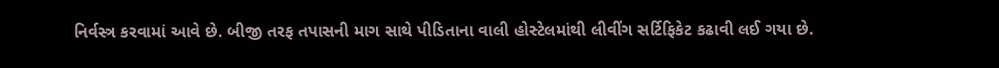નિર્વસ્ત્ર કરવામાં આવે છે. બીજી તરફ તપાસની માગ સાથે પીડિતાના વાલી હોસ્ટેલમાંથી લીવીંગ સર્ટિફિકેટ કઢાવી લઈ ગયા છે.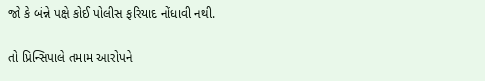જો કે બંન્ને પક્ષે કોઈ પોલીસ ફરિયાદ નોંધાવી નથી.

તો પ્રિન્સિપાલે તમામ આરોપને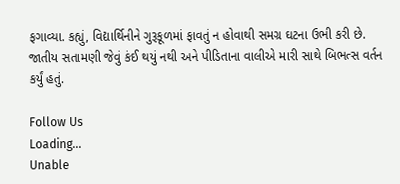ફગાવ્યા. કહ્યું, વિદ્યાર્થિનીને ગુરૂકૂળમાં ફાવતું ન હોવાથી સમગ્ર ઘટના ઉભી કરી છે. જાતીય સતામણી જેવું કંઈ થયું નથી અને પીડિતાના વાલીએ મારી સાથે બિભત્સ વર્તન કર્યું હતું.

Follow Us
Loading...
Unable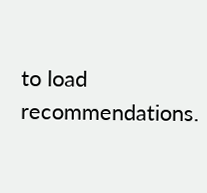to load recommendations.